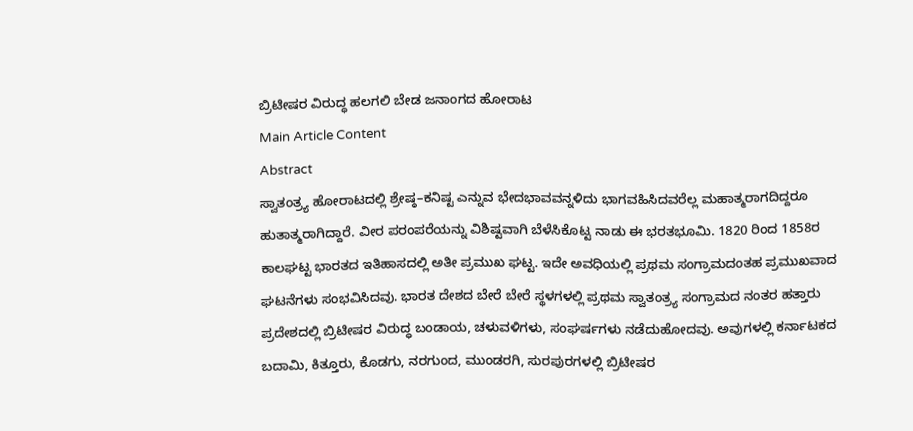ಬ್ರಿಟೀಷರ ವಿರುದ್ಧ ಹಲಗಲಿ ಬೇಡ ಜನಾಂಗದ ಹೋರಾಟ
Main Article Content
Abstract
ಸ್ವಾತಂತ್ರ್ಯ ಹೋರಾಟದಲ್ಲಿ ಶ್ರೇಷ್ಠ–ಕನಿಷ್ಟ ಎನ್ನುವ ಭೇದಭಾವವನ್ನಳಿದು ಭಾಗವಹಿಸಿದವರೆಲ್ಲ ಮಹಾತ್ಮರಾಗದಿದ್ದರೂ ಹುತಾತ್ಮರಾಗಿದ್ದಾರೆ. ವೀರ ಪರಂಪರೆಯನ್ನು ವಿಶಿಷ್ಟವಾಗಿ ಬೆಳೆಸಿಕೊಟ್ಟ ನಾಡು ಈ ಭರತಭೂಮಿ. 1820 ರಿಂದ 1858ರ ಕಾಲಘಟ್ಟ ಭಾರತದ ಇತಿಹಾಸದಲ್ಲಿ ಅತೀ ಪ್ರಮುಖ ಘಟ್ಟ. ಇದೇ ಅವಧಿಯಲ್ಲಿ ಪ್ರಥಮ ಸಂಗ್ರಾಮದಂತಹ ಪ್ರಮುಖವಾದ ಘಟನೆಗಳು ಸಂಭವಿಸಿದವು. ಭಾರತ ದೇಶದ ಬೇರೆ ಬೇರೆ ಸ್ಥಳಗಳಲ್ಲಿ ಪ್ರಥಮ ಸ್ವಾತಂತ್ರ್ಯ ಸಂಗ್ರಾಮದ ನಂತರ ಹತ್ತಾರು ಪ್ರದೇಶದಲ್ಲಿ ಬ್ರಿಟೀಷರ ವಿರುದ್ಧ ಬಂಡಾಯ, ಚಳುವಳಿಗಳು, ಸಂಘರ್ಷಗಳು ನಡೆದುಹೋದವು. ಅವುಗಳಲ್ಲಿ ಕರ್ನಾಟಕದ ಬದಾಮಿ, ಕಿತ್ತೂರು, ಕೊಡಗು, ನರಗುಂದ, ಮುಂಡರಗಿ, ಸುರಪುರಗಳಲ್ಲಿ ಬ್ರಿಟೀಷರ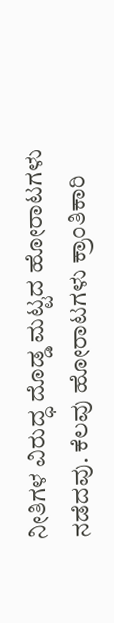ನೀತಿಗಳ ವಿರುದ್ಧ ದೊಡ್ಡ ಮಟ್ಟದ ಹೋರಾಟಗಳು ನಡೆದವು. ಕೆಲವು ಹೋರಾಟಗಳು ಕ್ರಾಂತಿಕಾರಿ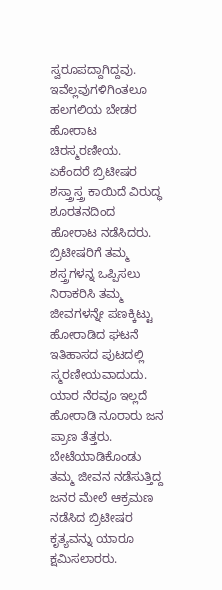ಸ್ವರೂಪದ್ದಾಗಿದ್ದವು. ಇವೆಲ್ಲವುಗಳಿಗಿಂತಲೂ ಹಲಗಲಿಯ ಬೇಡರ ಹೋರಾಟ ಚಿರಸ್ಮರಣೀಯ. ಏಕೆಂದರೆ ಬ್ರಿಟೀಷರ ಶಸ್ತ್ರಾಸ್ತ್ರ ಕಾಯಿದೆ ವಿರುದ್ಧ ಶೂರತನದಿಂದ ಹೋರಾಟ ನಡೆಸಿದರು. ಬ್ರಿಟೀಷರಿಗೆ ತಮ್ಮ ಶಸ್ತ್ರಗಳನ್ನ ಒಪ್ಪಿಸಲು ನಿರಾಕರಿಸಿ ತಮ್ಮ ಜೀವಗಳನ್ನೇ ಪಣಕ್ಕಿಟ್ಟು ಹೋರಾಡಿದ ಘಟನೆ ಇತಿಹಾಸದ ಪುಟದಲ್ಲಿ ಸ್ಮರಣೀಯವಾದುದು. ಯಾರ ನೆರವೂ ಇಲ್ಲದೆ ಹೋರಾಡಿ ನೂರಾರು ಜನ ಪ್ರಾಣ ತೆತ್ತರು. ಬೇಟೆಯಾಡಿಕೊಂಡು ತಮ್ಮ ಜೀವನ ನಡೆಸುತ್ತಿದ್ದ ಜನರ ಮೇಲೆ ಆಕ್ರಮಣ ನಡೆಸಿದ ಬ್ರಿಟೀಷರ ಕೃತ್ಯವನ್ನು ಯಾರೂ ಕ್ಷಮಿಸಲಾರರು.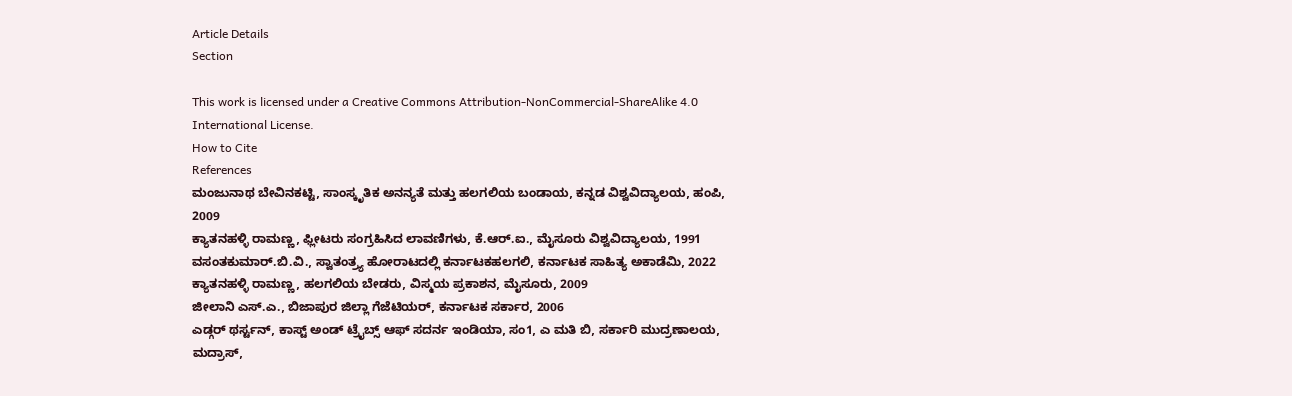Article Details
Section

This work is licensed under a Creative Commons Attribution-NonCommercial-ShareAlike 4.0 International License.
How to Cite
References
ಮಂಜುನಾಥ ಬೇವಿನಕಟ್ಟಿ, ಸಾಂಸ್ಕೃತಿಕ ಅನನ್ಯತೆ ಮತ್ತು ಹಲಗಲಿಯ ಬಂಡಾಯ, ಕನ್ನಡ ವಿಶ್ವವಿದ್ಯಾಲಯ, ಹಂಪಿ, 2009
ಕ್ಯಾತನಹಳ್ಳಿ ರಾಮಣ್ಣ, ಫ್ಲೀಟರು ಸಂಗ್ರಹಿಸಿದ ಲಾವಣಿಗಳು, ಕೆ.ಆರ್.ಐ., ಮೈಸೂರು ವಿಶ್ವವಿದ್ಯಾಲಯ, 1991
ವಸಂತಕುಮಾರ್.ಬಿ.ವಿ., ಸ್ವಾತಂತ್ರ್ಯ ಹೋರಾಟದಲ್ಲಿ ಕರ್ನಾಟಕಹಲಗಲಿ, ಕರ್ನಾಟಕ ಸಾಹಿತ್ಯ ಅಕಾಡೆಮಿ, 2022
ಕ್ಯಾತನಹಳ್ಳಿ ರಾಮಣ್ಣ, ಹಲಗಲಿಯ ಬೇಡರು, ವಿಸ್ಮಯ ಪ್ರಕಾಶನ, ಮೈಸೂರು, 2009
ಜೀಲಾನಿ ಎಸ್.ಎ., ಬಿಜಾಪುರ ಜಿಲ್ಲಾ ಗೆಜೆಟಿಯರ್, ಕರ್ನಾಟಕ ಸರ್ಕಾರ, 2006
ಎಡ್ಗರ್ ಥರ್ಸ್ಟನ್, ಕಾಸ್ಟ್ ಅಂಡ್ ಟ್ರೈಬ್ಸ್ ಆಫ್ ಸದರ್ನ ಇಂಡಿಯಾ, ಸಂ1, ಎ ಮತಿ ಬಿ, ಸರ್ಕಾರಿ ಮುದ್ರಣಾಲಯ, ಮದ್ರಾಸ್,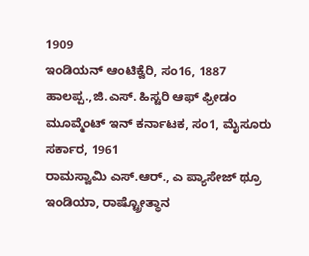1909
ಇಂಡಿಯನ್ ಆಂಟಿಕ್ವೆರಿ, ಸಂ16, 1887
ಹಾಲಪ್ಪ.,ಜಿ.ಎಸ್. ಹಿಸ್ಟರಿ ಆಫ್ ಫ್ರೀಡಂ ಮೂವ್ಮೆಂಟ್ ಇನ್ ಕರ್ನಾಟಕ, ಸಂ1, ಮೈಸೂರು ಸರ್ಕಾರ, 1961
ರಾಮಸ್ವಾಮಿ ಎಸ್.ಆರ್., ಎ ಪ್ಯಾಸೇಜ್ ಥ್ರೂ ಇಂಡಿಯಾ, ರಾಷ್ಟ್ರೋತ್ಥಾನ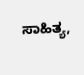ಸಾಹಿತ್ಯ,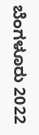ಬೆಂಗಳೂರು 2022